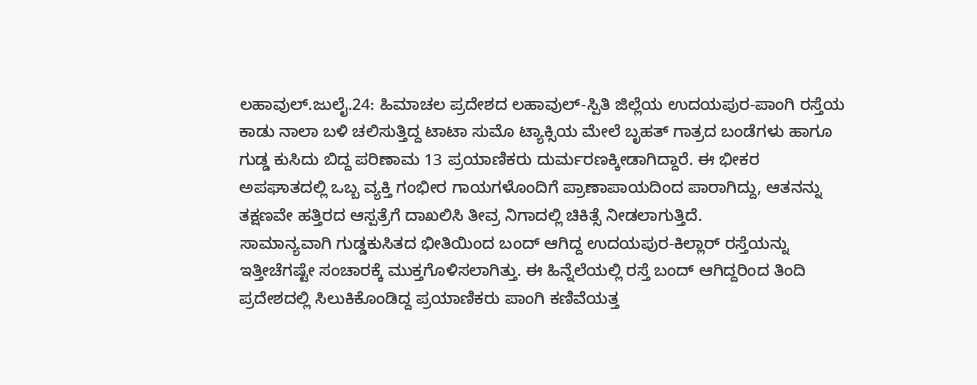ಲಹಾವುಲ್.ಜುಲೈ.24: ಹಿಮಾಚಲ ಪ್ರದೇಶದ ಲಹಾವುಲ್-ಸ್ಪಿತಿ ಜಿಲ್ಲೆಯ ಉದಯಪುರ-ಪಾಂಗಿ ರಸ್ತೆಯ ಕಾಡು ನಾಲಾ ಬಳಿ ಚಲಿಸುತ್ತಿದ್ದ ಟಾಟಾ ಸುಮೊ ಟ್ಯಾಕ್ಸಿಯ ಮೇಲೆ ಬೃಹತ್ ಗಾತ್ರದ ಬಂಡೆಗಳು ಹಾಗೂ ಗುಡ್ಡ ಕುಸಿದು ಬಿದ್ದ ಪರಿಣಾಮ 13 ಪ್ರಯಾಣಿಕರು ದುರ್ಮರಣಕ್ಕೀಡಾಗಿದ್ದಾರೆ. ಈ ಭೀಕರ ಅಪಘಾತದಲ್ಲಿ ಒಬ್ಬ ವ್ಯಕ್ತಿ ಗಂಭೀರ ಗಾಯಗಳೊಂದಿಗೆ ಪ್ರಾಣಾಪಾಯದಿಂದ ಪಾರಾಗಿದ್ದು, ಆತನನ್ನು ತಕ್ಷಣವೇ ಹತ್ತಿರದ ಆಸ್ಪತ್ರೆಗೆ ದಾಖಲಿಸಿ ತೀವ್ರ ನಿಗಾದಲ್ಲಿ ಚಿಕಿತ್ಸೆ ನೀಡಲಾಗುತ್ತಿದೆ.
ಸಾಮಾನ್ಯವಾಗಿ ಗುಡ್ಡಕುಸಿತದ ಭೀತಿಯಿಂದ ಬಂದ್ ಆಗಿದ್ದ ಉದಯಪುರ-ಕಿಲ್ಲಾರ್ ರಸ್ತೆಯನ್ನು ಇತ್ತೀಚೆಗಷ್ಟೇ ಸಂಚಾರಕ್ಕೆ ಮುಕ್ತಗೊಳಿಸಲಾಗಿತ್ತು. ಈ ಹಿನ್ನೆಲೆಯಲ್ಲಿ ರಸ್ತೆ ಬಂದ್ ಆಗಿದ್ದರಿಂದ ತಿಂದಿ ಪ್ರದೇಶದಲ್ಲಿ ಸಿಲುಕಿಕೊಂಡಿದ್ದ ಪ್ರಯಾಣಿಕರು ಪಾಂಗಿ ಕಣಿವೆಯತ್ತ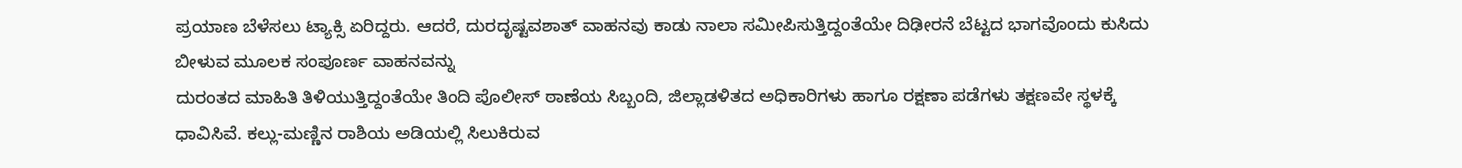ಪ್ರಯಾಣ ಬೆಳೆಸಲು ಟ್ಯಾಕ್ಸಿ ಏರಿದ್ದರು. ಆದರೆ, ದುರದೃಷ್ಟವಶಾತ್ ವಾಹನವು ಕಾಡು ನಾಲಾ ಸಮೀಪಿಸುತ್ತಿದ್ದಂತೆಯೇ ದಿಢೀರನೆ ಬೆಟ್ಟದ ಭಾಗವೊಂದು ಕುಸಿದು ಬೀಳುವ ಮೂಲಕ ಸಂಪೂರ್ಣ ವಾಹನವನ್ನು
ದುರಂತದ ಮಾಹಿತಿ ತಿಳಿಯುತ್ತಿದ್ದಂತೆಯೇ ತಿಂದಿ ಪೊಲೀಸ್ ಠಾಣೆಯ ಸಿಬ್ಬಂದಿ, ಜಿಲ್ಲಾಡಳಿತದ ಅಧಿಕಾರಿಗಳು ಹಾಗೂ ರಕ್ಷಣಾ ಪಡೆಗಳು ತಕ್ಷಣವೇ ಸ್ಥಳಕ್ಕೆ ಧಾವಿಸಿವೆ. ಕಲ್ಲು-ಮಣ್ಣಿನ ರಾಶಿಯ ಅಡಿಯಲ್ಲಿ ಸಿಲುಕಿರುವ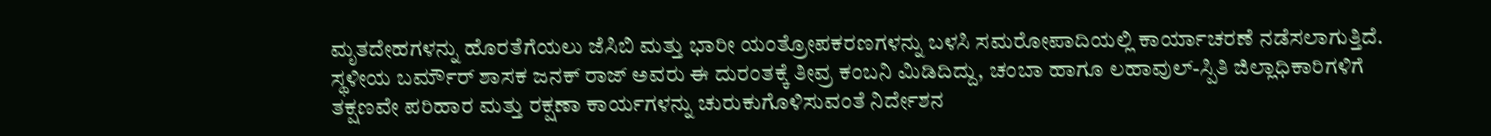ಮೃತದೇಹಗಳನ್ನು ಹೊರತೆಗೆಯಲು ಜೆಸಿಬಿ ಮತ್ತು ಭಾರೀ ಯಂತ್ರೋಪಕರಣಗಳನ್ನು ಬಳಸಿ ಸಮರೋಪಾದಿಯಲ್ಲಿ ಕಾರ್ಯಾಚರಣೆ ನಡೆಸಲಾಗುತ್ತಿದೆ. ಸ್ಥಳೀಯ ಬರ್ಮೌರ್ ಶಾಸಕ ಜನಕ್ ರಾಜ್ ಅವರು ಈ ದುರಂತಕ್ಕೆ ತೀವ್ರ ಕಂಬನಿ ಮಿಡಿದಿದ್ದು, ಚಂಬಾ ಹಾಗೂ ಲಹಾವುಲ್-ಸ್ಪಿತಿ ಜಿಲ್ಲಾಧಿಕಾರಿಗಳಿಗೆ ತಕ್ಷಣವೇ ಪರಿಹಾರ ಮತ್ತು ರಕ್ಷಣಾ ಕಾರ್ಯಗಳನ್ನು ಚುರುಕುಗೊಳಿಸುವಂತೆ ನಿರ್ದೇಶನ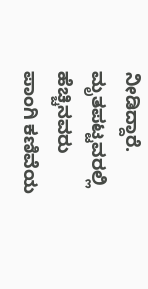ನೀಡಿದ್ದಾರೆ. ಮೃತಪಟ್ಟವರಲ್ಲಿ ಹೆಚ್ಚಿನವರು ಪಾಂಗಿ ಕಣಿವೆಯ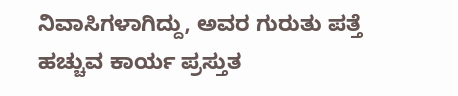ನಿವಾಸಿಗಳಾಗಿದ್ದು, ಅವರ ಗುರುತು ಪತ್ತೆ ಹಚ್ಚುವ ಕಾರ್ಯ ಪ್ರಸ್ತುತ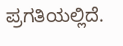ಪ್ರಗತಿಯಲ್ಲಿದೆ.